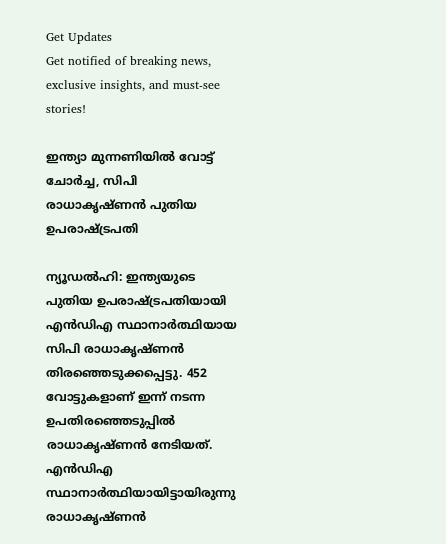Get Updates
Get notified of breaking news, exclusive insights, and must-see stories!

ഇന്ത്യാ മുന്നണിയില്‍ വോട്ട് ചോര്‍ച്ച, സിപി രാധാകൃഷ്ണന്‍ പുതിയ ഉപരാഷ്ട്രപതി

ന്യൂഡല്‍ഹി: ഇന്ത്യയുടെ പുതിയ ഉപരാഷ്ട്രപതിയായി എന്‍ഡിഎ സ്ഥാനാര്‍ത്ഥിയായ സിപി രാധാകൃഷ്ണന്‍ തിരഞ്ഞെടുക്കപ്പെട്ടു. 452 വോട്ടുകളാണ് ഇന്ന് നടന്ന ഉപതിരഞ്ഞെടുപ്പില്‍ രാധാകൃഷ്ണന്‍ നേടിയത്. എന്‍ഡിഎ സ്ഥാനാര്‍ത്ഥിയായിട്ടായിരുന്നു രാധാകൃഷ്ണന്‍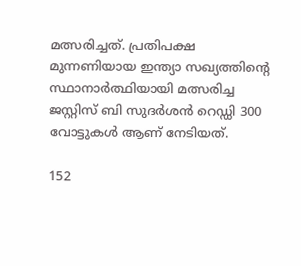മത്സരിച്ചത്. പ്രതിപക്ഷ മുന്നണിയായ ഇന്ത്യാ സഖ്യത്തിന്റെ സ്ഥാനാര്‍ത്ഥിയായി മത്സരിച്ച ജസ്റ്റിസ് ബി സുദര്‍ശന്‍ റെഡ്ഡി 300 വോട്ടുകള്‍ ആണ് നേടിയത്.

152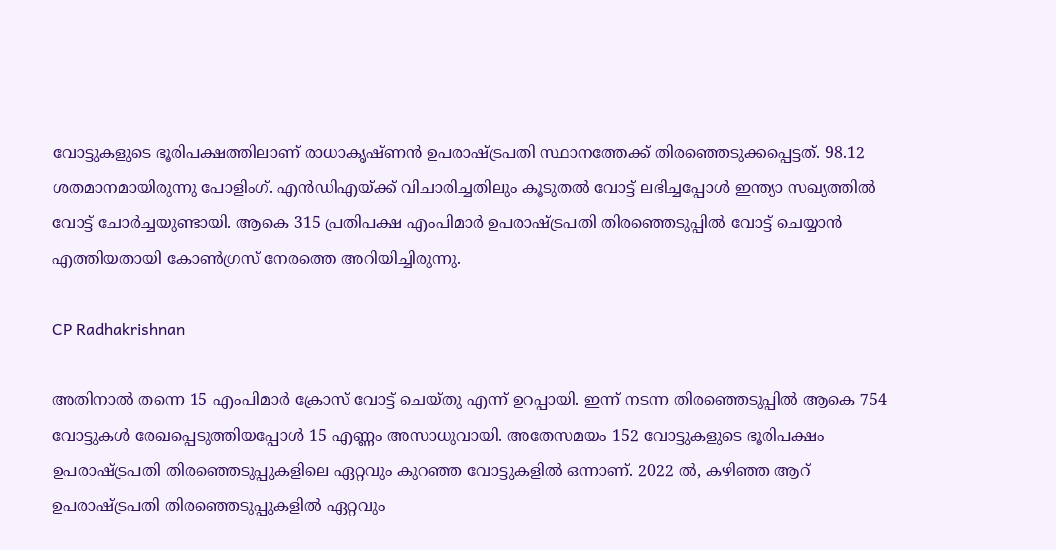വോട്ടുകളുടെ ഭൂരിപക്ഷത്തിലാണ് രാധാകൃഷ്ണന്‍ ഉപരാഷ്ട്രപതി സ്ഥാനത്തേക്ക് തിരഞ്ഞെടുക്കപ്പെട്ടത്. 98.12 ശതമാനമായിരുന്നു പോളിംഗ്. എന്‍ഡിഎയ്ക്ക് വിചാരിച്ചതിലും കൂടുതല്‍ വോട്ട് ലഭിച്ചപ്പോള്‍ ഇന്ത്യാ സഖ്യത്തില്‍ വോട്ട് ചോര്‍ച്ചയുണ്ടായി. ആകെ 315 പ്രതിപക്ഷ എംപിമാര്‍ ഉപരാഷ്ട്രപതി തിരഞ്ഞെടുപ്പില്‍ വോട്ട് ചെയ്യാന്‍ എത്തിയതായി കോണ്‍ഗ്രസ് നേരത്തെ അറിയിച്ചിരുന്നു.

CP Radhakrishnan

അതിനാല്‍ തന്നെ 15 എംപിമാര്‍ ക്രോസ് വോട്ട് ചെയ്തു എന്ന് ഉറപ്പായി. ഇന്ന് നടന്ന തിരഞ്ഞെടുപ്പില്‍ ആകെ 754 വോട്ടുകള്‍ രേഖപ്പെടുത്തിയപ്പോള്‍ 15 എണ്ണം അസാധുവായി. അതേസമയം 152 വോട്ടുകളുടെ ഭൂരിപക്ഷം ഉപരാഷ്ട്രപതി തിരഞ്ഞെടുപ്പുകളിലെ ഏറ്റവും കുറഞ്ഞ വോട്ടുകളില്‍ ഒന്നാണ്. 2022 ല്‍, കഴിഞ്ഞ ആറ് ഉപരാഷ്ട്രപതി തിരഞ്ഞെടുപ്പുകളില്‍ ഏറ്റവും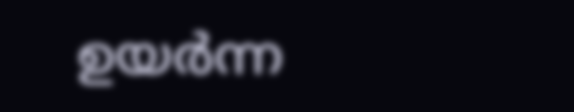ഉയര്‍ന്ന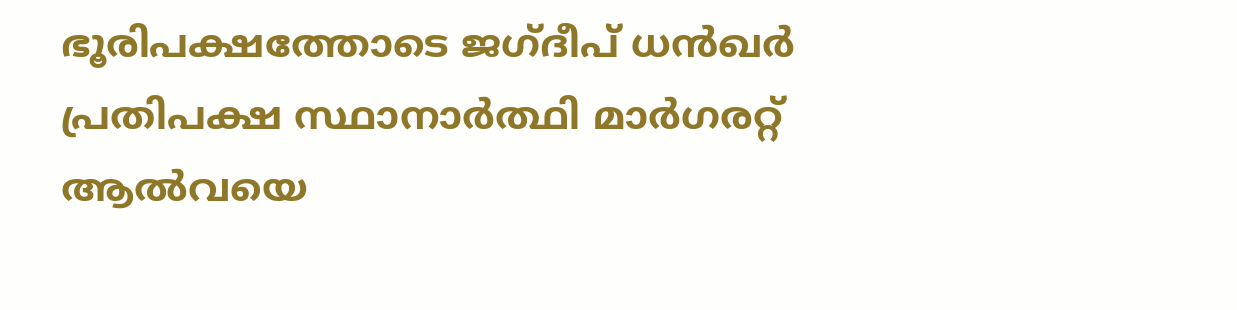ഭൂരിപക്ഷത്തോടെ ജഗ്ദീപ് ധന്‍ഖര്‍ പ്രതിപക്ഷ സ്ഥാനാര്‍ത്ഥി മാര്‍ഗരറ്റ് ആല്‍വയെ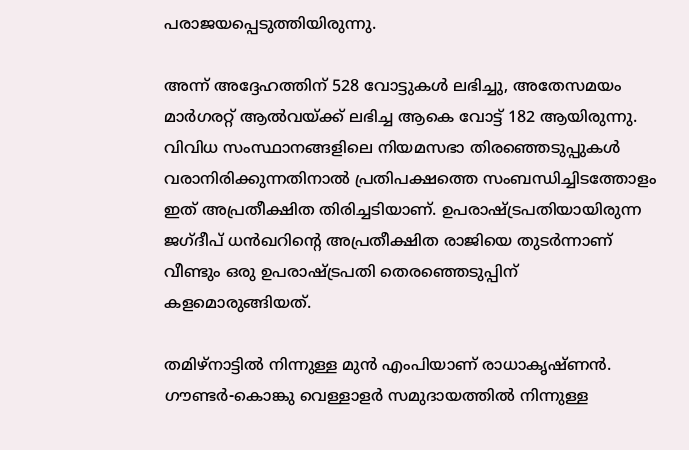പരാജയപ്പെടുത്തിയിരുന്നു.

അന്ന് അദ്ദേഹത്തിന് 528 വോട്ടുകള്‍ ലഭിച്ചു, അതേസമയം മാര്‍ഗരറ്റ് ആല്‍വയ്ക്ക് ലഭിച്ച ആകെ വോട്ട് 182 ആയിരുന്നു. വിവിധ സംസ്ഥാനങ്ങളിലെ നിയമസഭാ തിരഞ്ഞെടുപ്പുകള്‍ വരാനിരിക്കുന്നതിനാല്‍ പ്രതിപക്ഷത്തെ സംബന്ധിച്ചിടത്തോളം ഇത് അപ്രതീക്ഷിത തിരിച്ചടിയാണ്. ഉപരാഷ്ട്രപതിയായിരുന്ന ജഗ്ദീപ് ധന്‍ഖറിന്റെ അപ്രതീക്ഷിത രാജിയെ തുടര്‍ന്നാണ് വീണ്ടും ഒരു ഉപരാഷ്ട്രപതി തെരഞ്ഞെടുപ്പിന് കളമൊരുങ്ങിയത്.

തമിഴ്‌നാട്ടില്‍ നിന്നുള്ള മുന്‍ എംപിയാണ് രാധാകൃഷ്ണന്‍. ഗൗണ്ടര്‍-കൊങ്കു വെള്ളാളര്‍ സമുദായത്തില്‍ നിന്നുള്ള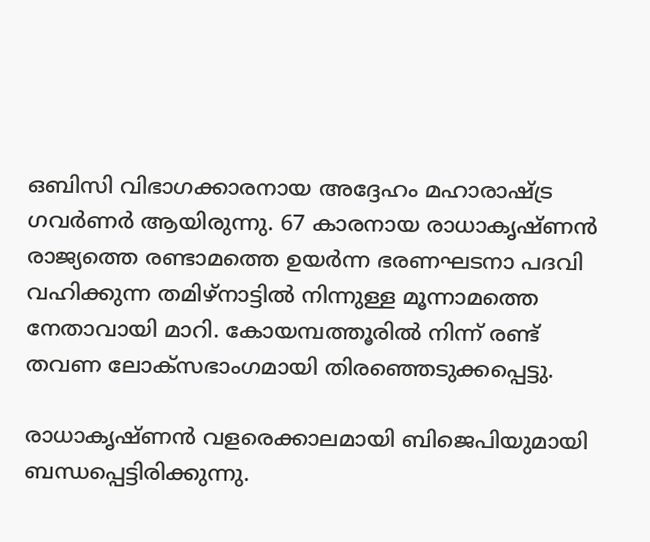ഒബിസി വിഭാഗക്കാരനായ അദ്ദേഹം മഹാരാഷ്ട്ര ഗവര്‍ണര്‍ ആയിരുന്നു. 67 കാരനായ രാധാകൃഷ്ണന്‍ രാജ്യത്തെ രണ്ടാമത്തെ ഉയര്‍ന്ന ഭരണഘടനാ പദവി വഹിക്കുന്ന തമിഴ്നാട്ടില്‍ നിന്നുള്ള മൂന്നാമത്തെ നേതാവായി മാറി. കോയമ്പത്തൂരില്‍ നിന്ന് രണ്ട് തവണ ലോക്സഭാംഗമായി തിരഞ്ഞെടുക്കപ്പെട്ടു.

രാധാകൃഷ്ണന്‍ വളരെക്കാലമായി ബിജെപിയുമായി ബന്ധപ്പെട്ടിരിക്കുന്നു.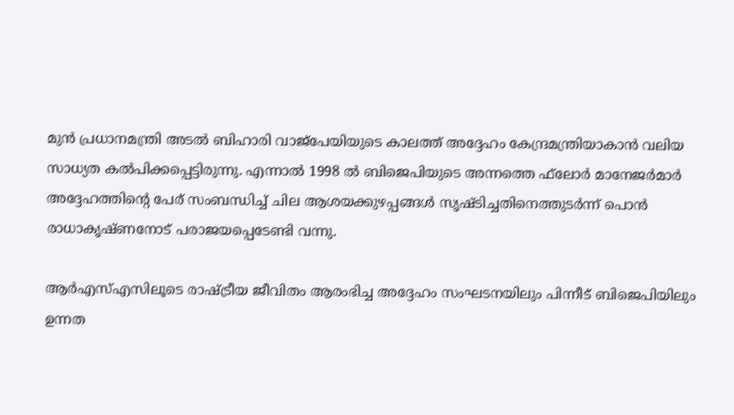മുന്‍ പ്രധാനമന്ത്രി അടല്‍ ബിഹാരി വാജ്പേയിയുടെ കാലത്ത് അദ്ദേഹം കേന്ദ്രമന്ത്രിയാകാന്‍ വലിയ സാധ്യത കല്‍പിക്കപ്പെട്ടിരുന്നു. എന്നാല്‍ 1998 ല്‍ ബിജെപിയുടെ അന്നത്തെ ഫ്‌ലോര്‍ മാനേജര്‍മാര്‍ അദ്ദേഹത്തിന്റെ പേര് സംബന്ധിച്ച് ചില ആശയക്കുഴപ്പങ്ങള്‍ സൃഷ്ടിച്ചതിനെത്തുടര്‍ന്ന് പൊന്‍ രാധാകൃഷ്ണനോട് പരാജയപ്പെടേണ്ടി വന്നു.

ആര്‍എസ്എസിലൂടെ രാഷ്ട്രീയ ജീവിതം ആരംഭിച്ച അദ്ദേഹം സംഘടനയിലും പിന്നീട് ബിജെപിയിലും ഉന്നത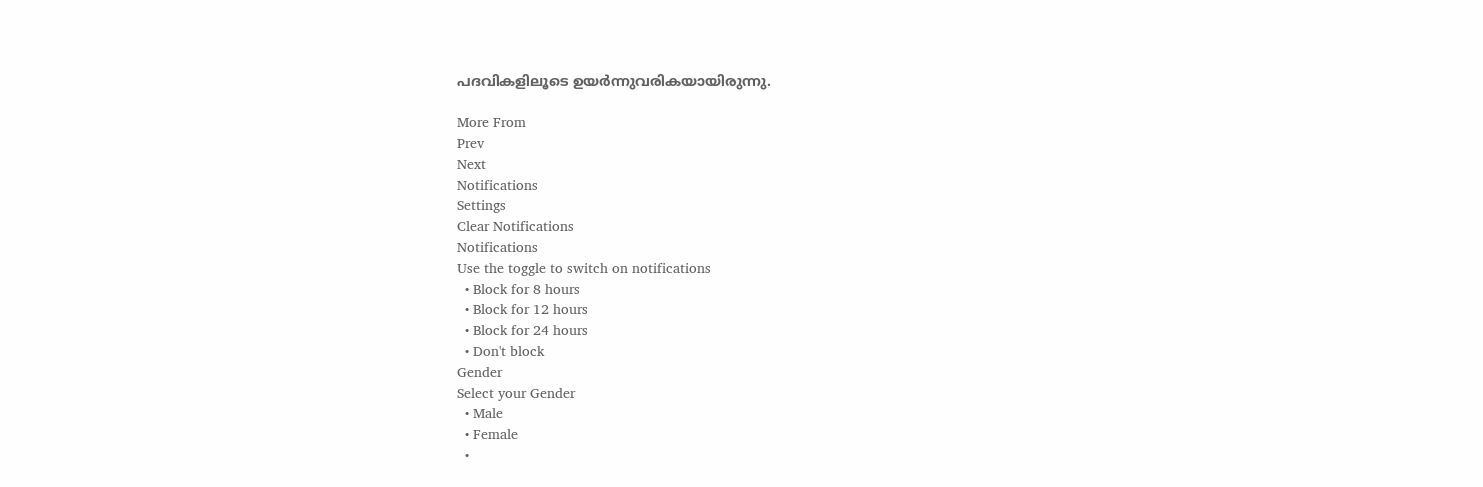പദവികളിലൂടെ ഉയര്‍ന്നുവരികയായിരുന്നു.

More From
Prev
Next
Notifications
Settings
Clear Notifications
Notifications
Use the toggle to switch on notifications
  • Block for 8 hours
  • Block for 12 hours
  • Block for 24 hours
  • Don't block
Gender
Select your Gender
  • Male
  • Female
  •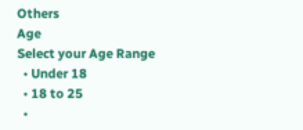Others
Age
Select your Age Range
  • Under 18
  • 18 to 25
  •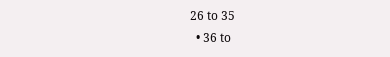26 to 35
  • 36 to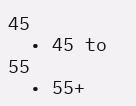45
  • 45 to 55
  • 55+